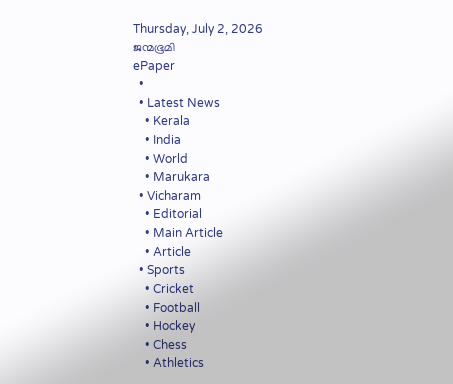Thursday, July 2, 2026
ജന്മഭൂമി
ePaper
  •
  • Latest News
    • Kerala
    • India
    • World
    • Marukara
  • Vicharam
    • Editorial
    • Main Article
    • Article
  • Sports
    • Cricket
    • Football
    • Hockey
    • Chess
    • Athletics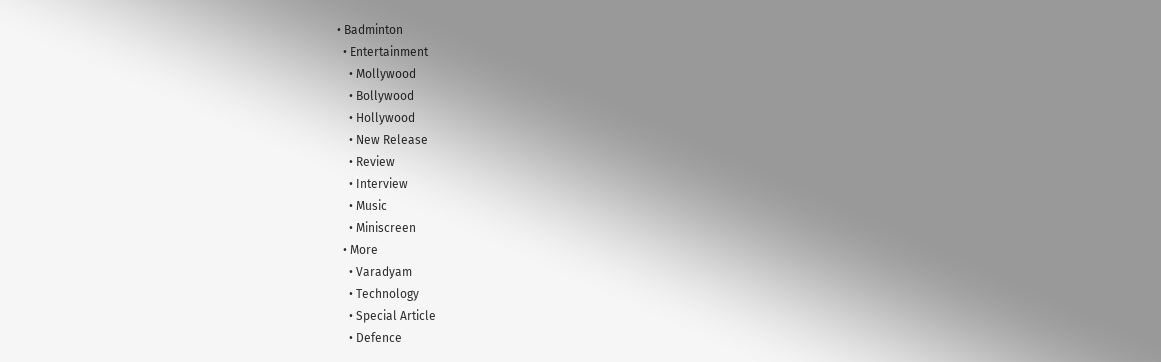• Badminton
  • Entertainment
    • Mollywood
    • Bollywood
    • Hollywood
    • New Release
    • Review
    • Interview
    • Music
    • Miniscreen
  • More
    • Varadyam
    • Technology
    • Special Article
    • Defence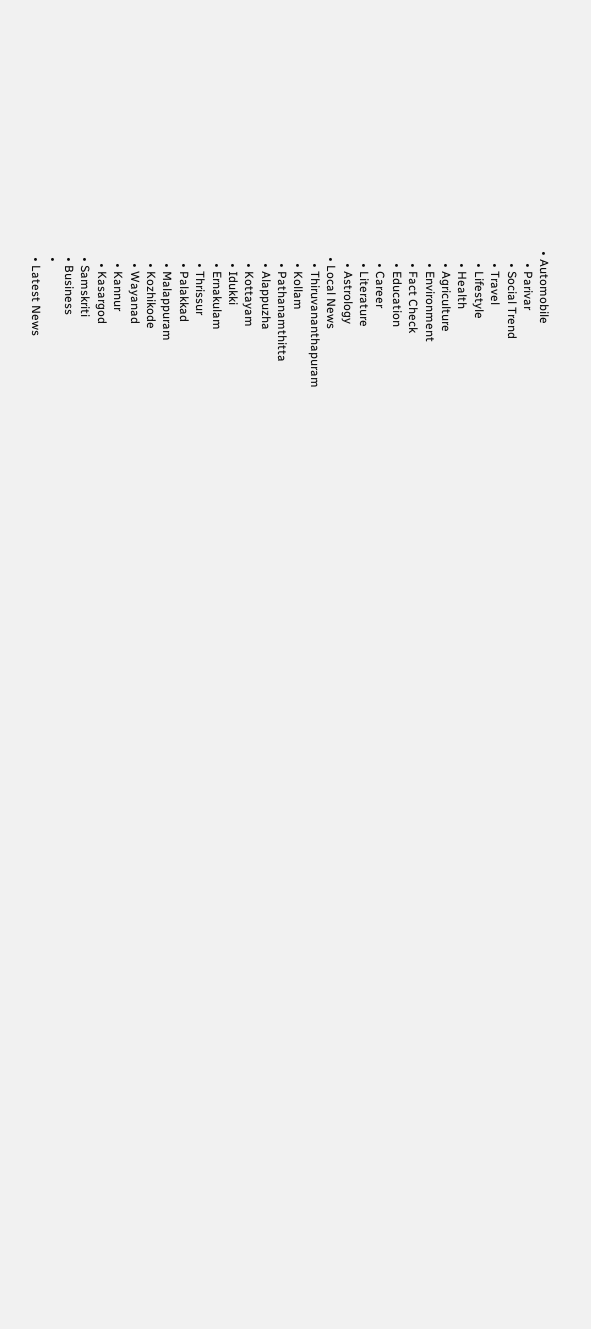• Automobile
    • Parivar
    • Social Trend
    • Travel
    • Lifestyle
    • Health
    • Agriculture
    • Environment
    • Fact Check
    • Education
    • Career
    • Literature
    • Astrology
  • Local News
    • Thiruvananthapuram
    • Kollam
    • Pathanamthitta
    • Alappuzha
    • Kottayam
    • Idukki
    • Ernakulam
    • Thrissur
    • Palakkad
    • Malappuram
    • Kozhikode
    • Wayanad
    • Kannur
    • Kasargod
  • Samskriti
  • Business
  •
  • Latest News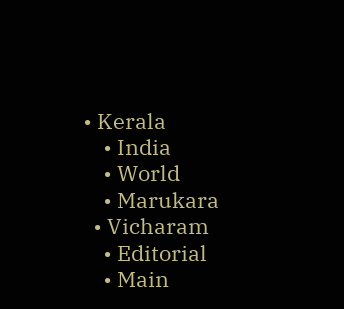• Kerala
    • India
    • World
    • Marukara
  • Vicharam
    • Editorial
    • Main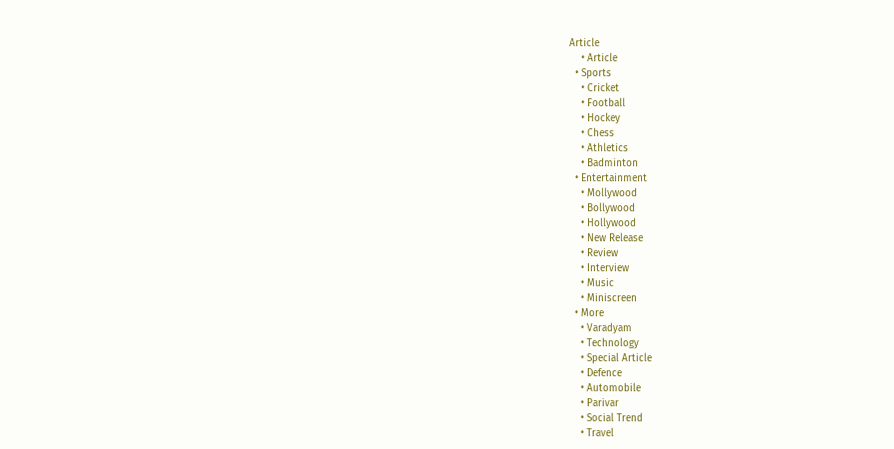Article
    • Article
  • Sports
    • Cricket
    • Football
    • Hockey
    • Chess
    • Athletics
    • Badminton
  • Entertainment
    • Mollywood
    • Bollywood
    • Hollywood
    • New Release
    • Review
    • Interview
    • Music
    • Miniscreen
  • More
    • Varadyam
    • Technology
    • Special Article
    • Defence
    • Automobile
    • Parivar
    • Social Trend
    • Travel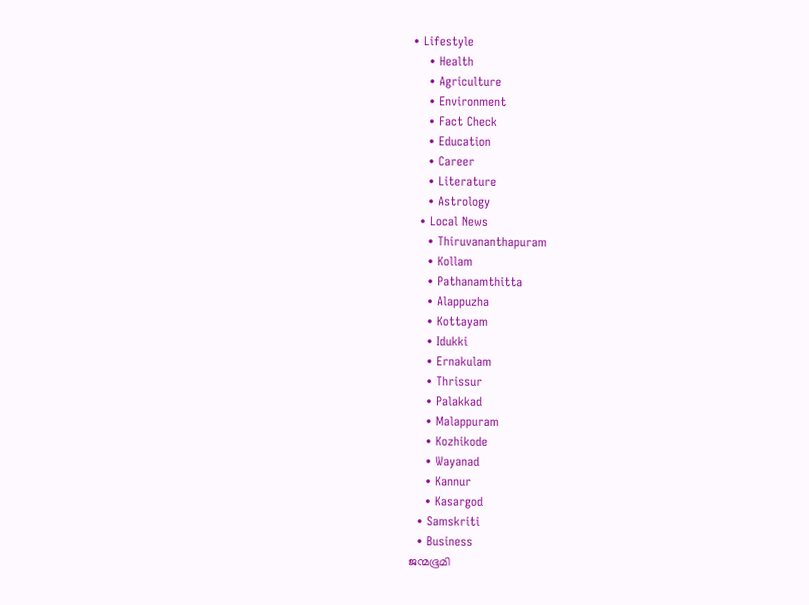• Lifestyle
    • Health
    • Agriculture
    • Environment
    • Fact Check
    • Education
    • Career
    • Literature
    • Astrology
  • Local News
    • Thiruvananthapuram
    • Kollam
    • Pathanamthitta
    • Alappuzha
    • Kottayam
    • Idukki
    • Ernakulam
    • Thrissur
    • Palakkad
    • Malappuram
    • Kozhikode
    • Wayanad
    • Kannur
    • Kasargod
  • Samskriti
  • Business
ജന്മഭൂമി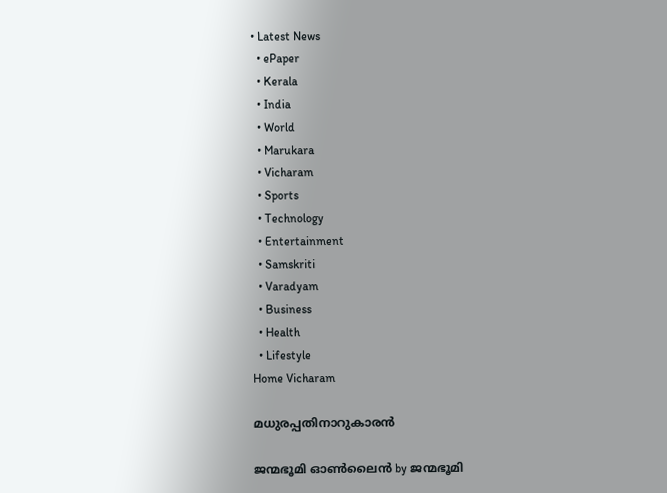• Latest News
  • ePaper
  • Kerala
  • India
  • World
  • Marukara
  • Vicharam
  • Sports
  • Technology
  • Entertainment
  • Samskriti
  • Varadyam
  • Business
  • Health
  • Lifestyle
Home Vicharam

മധുരപ്പതിനാറുകാരന്‍

ജന്മഭൂമി ഓണ്‍ലൈന്‍ by ജന്മഭൂമി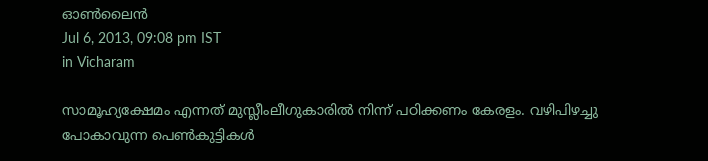ഓണ്‍ലൈന്‍
Jul 6, 2013, 09:08 pm IST
in Vicharam

സാമൂഹ്യക്ഷേമം എന്നത്‌ മുസ്ലീംലീഗുകാരില്‍ നിന്ന്‌ പഠിക്കണം കേരളം. വഴിപിഴച്ചു പോകാവുന്ന പെണ്‍കുട്ടികള്‍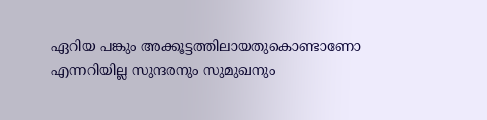ഏറിയ പങ്കും അക്കൂട്ടത്തിലായതുകൊണ്ടാണോ എന്നറിയില്ല സുന്ദരനും സുമുഖനും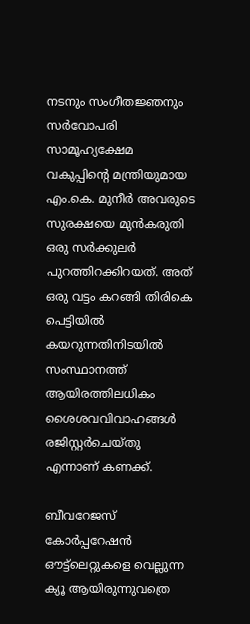നടനും സംഗീതജ്ഞനും സര്‍വോപരി സാമൂഹ്യക്ഷേമ വകുപ്പിന്റെ മന്ത്രിയുമായ എം.കെ. മുനീര്‍ അവരുടെ സുരക്ഷയെ മുന്‍കരുതി ഒരു സര്‍ക്കുലര്‍ പുറത്തിറക്കിറയത്‌. അത്‌ ഒരു വട്ടം കറങ്ങി തിരികെ പെട്ടിയില്‍ കയറുന്നതിനിടയില്‍ സംസ്ഥാനത്ത്‌ ആയിരത്തിലധികം ശൈശവവിവാഹങ്ങള്‍ രജിസ്റ്റര്‍ചെയ്തു എന്നാണ്‌ കണക്ക്‌.

ബീവറേജസ്‌ കോര്‍പ്പറേഷന്‍ ഔട്ട്ലെറ്റുകളെ വെല്ലുന്ന ക്യൂ ആയിരുന്നുവത്രെ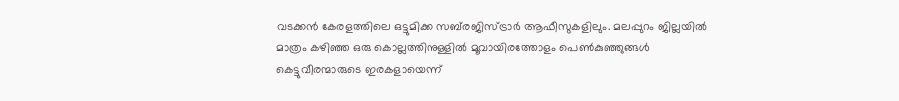വടക്കന്‍ കേരളത്തിലെ ഒട്ടുമിക്ക സബ്‌രജിസ്ട്രാര്‍ ആഫീസുകളിലും. മലപ്പുറം ജില്ലയില്‍ മാത്രം കഴിഞ്ഞ ഒരു കൊല്ലത്തിനുള്ളില്‍ മൂവായിരത്തോളം പെണ്‍കുഞ്ഞുങ്ങള്‍ കെട്ടുവീരന്മാരുടെ ഇരകളായെന്ന്‌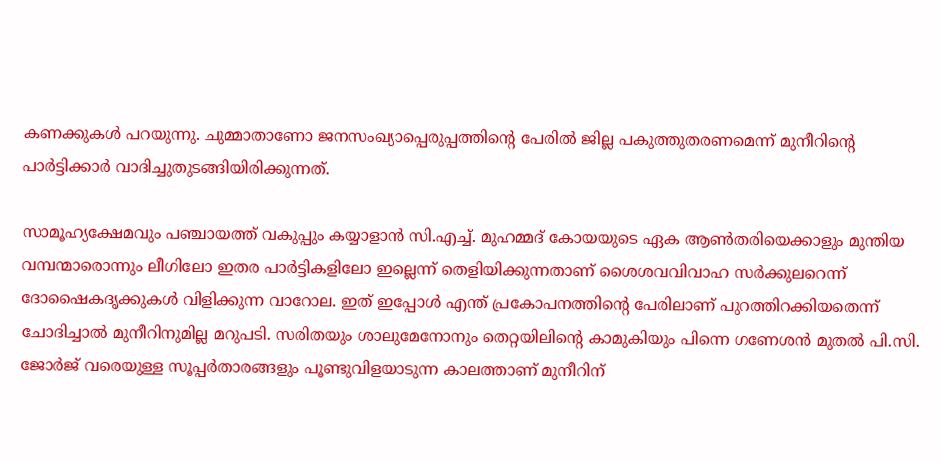കണക്കുകള്‍ പറയുന്നു. ചുമ്മാതാണോ ജനസംഖ്യാപ്പെരുപ്പത്തിന്റെ പേരില്‍ ജില്ല പകുത്തുതരണമെന്ന്‌ മുനീറിന്റെ പാര്‍ട്ടിക്കാര്‍ വാദിച്ചുതുടങ്ങിയിരിക്കുന്നത്‌.

സാമൂഹ്യക്ഷേമവും പഞ്ചായത്ത്‌ വകുപ്പും കയ്യാളാന്‍ സി.എച്ച്‌. മുഹമ്മദ്‌ കോയയുടെ ഏക ആണ്‍തരിയെക്കാളും മുന്തിയ വമ്പന്മാരൊന്നും ലീഗിലോ ഇതര പാര്‍ട്ടികളിലോ ഇല്ലെന്ന്‌ തെളിയിക്കുന്നതാണ്‌ ശൈശവവിവാഹ സര്‍ക്കുലറെന്ന്‌ ദോഷൈകദൃക്കുകള്‍ വിളിക്കുന്ന വാറോല. ഇത്‌ ഇപ്പോള്‍ എന്ത്‌ പ്രകോപനത്തിന്റെ പേരിലാണ്‌ പുറത്തിറക്കിയതെന്ന്‌ ചോദിച്ചാല്‍ മുനീറിനുമില്ല മറുപടി. സരിതയും ശാലുമേനോനും തെറ്റയിലിന്റെ കാമുകിയും പിന്നെ ഗണേശന്‍ മുതല്‍ പി.സി. ജോര്‍ജ്‌ വരെയുള്ള സൂപ്പര്‍താരങ്ങളും പൂണ്ടുവിളയാടുന്ന കാലത്താണ്‌ മുനീറിന്‌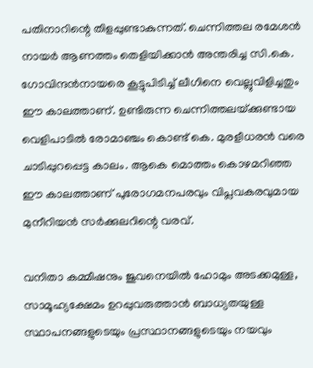പതിനാറിന്റെ തിളപ്പുണ്ടാകുന്നത്‌. ചെന്നിത്തല രമേശന്‍ നായര്‍ ആണത്തം തെളിയിക്കാന്‍ അന്തരിച്ച സി.കെ. ഗോവിന്ദന്‍നായരെ കൂട്ടുപിടിച്ച്‌ ലീഗിനെ വെല്ലുവിളിച്ചതും ഈ കാലത്താണ്‌. ഉണ്ടിരുന്ന ചെന്നിത്തലയ്‌ക്കുണ്ടായ വെളിപാടില്‍ രോമാഞ്ചം കൊണ്ട്‌ കെ. മുരളീധരന്‍ വരെ ചാടിപ്പുറപ്പെട്ട കാലം. ആകെ മൊത്തം കൊഴമറിഞ്ഞ ഈ കാലത്താണ്‌ പുരോഗമനപരവും വിപ്ലവകരവുമായ മുനീറിയന്‍ സര്‍ക്കുലറിന്റെ വരവ്‌.

വനിതാ കമ്മീഷനും ജുവനെയില്‍ ഹോമും അടക്കമുള്ള, സാമൂഹ്യക്ഷേമം ഉറപ്പുവരുത്താന്‍ ബാധ്യതയുള്ള സ്ഥാപനങ്ങളുടെയും പ്രസ്ഥാനങ്ങളുടെയും നയവും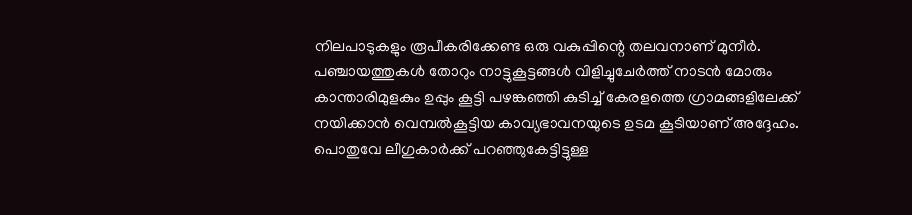നിലപാടുകളും രൂപീകരിക്കേണ്ട ഒരു വകുപ്പിന്റെ തലവനാണ്‌ മുനീര്‍. പഞ്ചായത്തുകള്‍ തോറും നാട്ടുകൂട്ടങ്ങള്‍ വിളിച്ചുചേര്‍ത്ത്‌ നാടന്‍ മോരും കാന്താരിമുളകും ഉപ്പും കൂട്ടി പഴങ്കഞ്ഞി കുടിച്ച്‌ കേരളത്തെ ഗ്രാമങ്ങളിലേക്ക്‌ നയിക്കാന്‍ വെമ്പല്‍കൂട്ടിയ കാവ്യഭാവനയുടെ ഉടമ കൂടിയാണ്‌ അദ്ദേഹം. പൊതുവേ ലീഗുകാര്‍ക്ക്‌ പറഞ്ഞുകേട്ടിട്ടുള്ള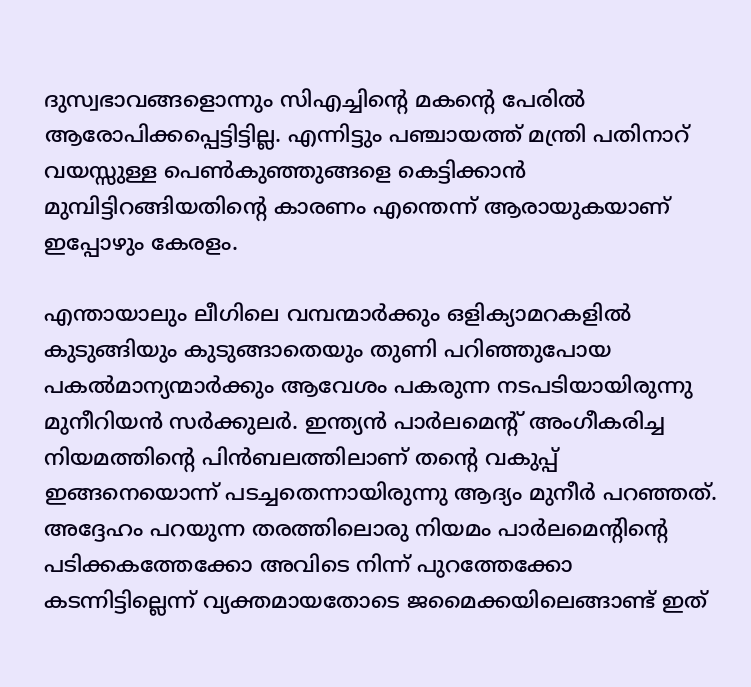ദുസ്വഭാവങ്ങളൊന്നും സിഎച്ചിന്റെ മകന്റെ പേരില്‍ ആരോപിക്കപ്പെട്ടിട്ടില്ല. എന്നിട്ടും പഞ്ചായത്ത്‌ മന്ത്രി പതിനാറ്‌ വയസ്സുള്ള പെണ്‍കുഞ്ഞുങ്ങളെ കെട്ടിക്കാന്‍ മുമ്പിട്ടിറങ്ങിയതിന്റെ കാരണം എന്തെന്ന്‌ ആരായുകയാണ്‌ ഇപ്പോഴും കേരളം.

എന്തായാലും ലീഗിലെ വമ്പന്മാര്‍ക്കും ഒളിക്യാമറകളില്‍ കുടുങ്ങിയും കുടുങ്ങാതെയും തുണി പറിഞ്ഞുപോയ പകല്‍മാന്യന്മാര്‍ക്കും ആവേശം പകരുന്ന നടപടിയായിരുന്നു മുനീറിയന്‍ സര്‍ക്കുലര്‍. ഇന്ത്യന്‍ പാര്‍ലമെന്റ്‌ അംഗീകരിച്ച നിയമത്തിന്റെ പിന്‍ബലത്തിലാണ്‌ തന്റെ വകുപ്പ്‌ ഇങ്ങനെയൊന്ന്‌ പടച്ചതെന്നായിരുന്നു ആദ്യം മുനീര്‍ പറഞ്ഞത്‌. അദ്ദേഹം പറയുന്ന തരത്തിലൊരു നിയമം പാര്‍ലമെന്റിന്റെ പടിക്കകത്തേക്കോ അവിടെ നിന്ന്‌ പുറത്തേക്കോ കടന്നിട്ടില്ലെന്ന്‌ വ്യക്തമായതോടെ ജമൈക്കയിലെങ്ങാണ്ട്‌ ഇത്‌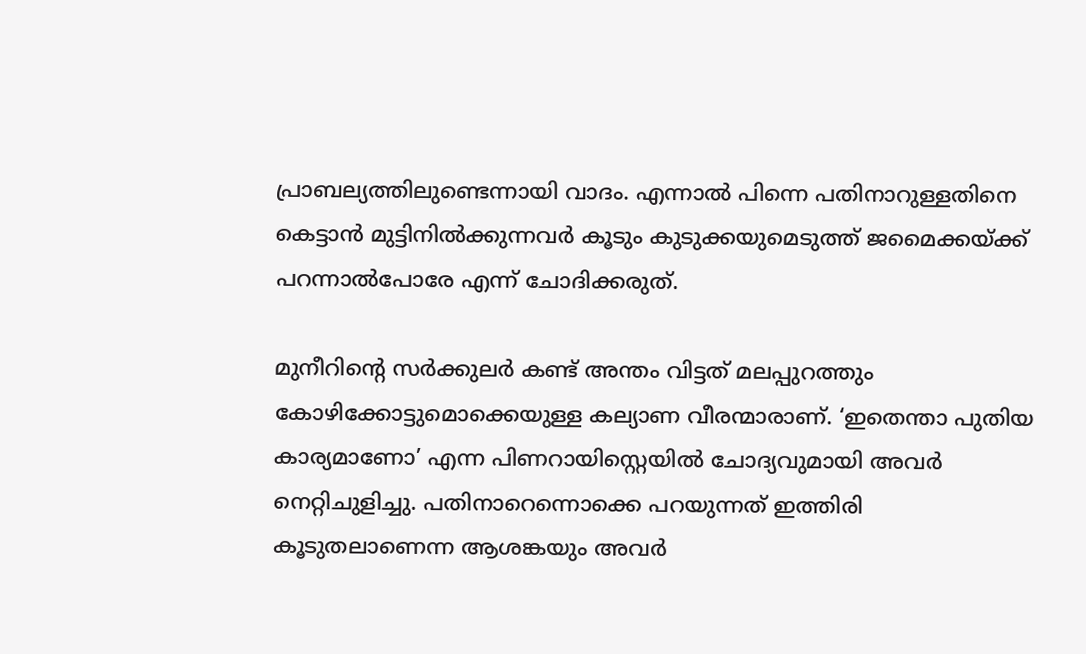പ്രാബല്യത്തിലുണ്ടെന്നായി വാദം. എന്നാല്‍ പിന്നെ പതിനാറുള്ളതിനെ കെട്ടാന്‍ മുട്ടിനില്‍ക്കുന്നവര്‍ കൂടും കുടുക്കയുമെടുത്ത്‌ ജമൈക്കയ്‌ക്ക്‌ പറന്നാല്‍പോരേ എന്ന്‌ ചോദിക്കരുത്‌.

മുനീറിന്റെ സര്‍ക്കുലര്‍ കണ്ട്‌ അന്തം വിട്ടത്‌ മലപ്പുറത്തും കോഴിക്കോട്ടുമൊക്കെയുള്ള കല്യാണ വീരന്മാരാണ്‌. ‘ഇതെന്താ പുതിയ കാര്യമാണോ’ എന്ന പിണറായിസ്റ്റെയില്‍ ചോദ്യവുമായി അവര്‍ നെറ്റിചുളിച്ചു. പതിനാറെന്നൊക്കെ പറയുന്നത്‌ ഇത്തിരി കൂടുതലാണെന്ന ആശങ്കയും അവര്‍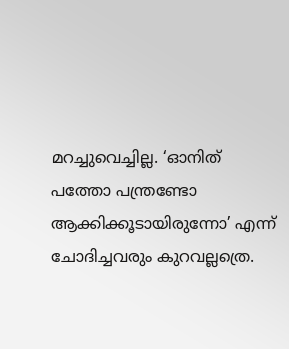മറച്ചുവെച്ചില്ല. ‘ഓനിത്‌ പത്തോ പന്ത്രണ്ടോ ആക്കിക്കൂടായിരുന്നോ’ എന്ന്‌ ചോദിച്ചവരും കുറവല്ലത്രെ.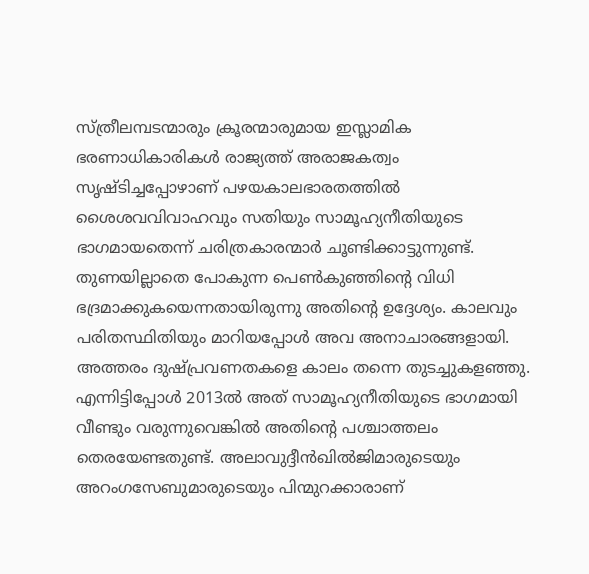സ്ത്രീലമ്പടന്മാരും ക്രൂരന്മാരുമായ ഇസ്ലാമിക ഭരണാധികാരികള്‍ രാജ്യത്ത്‌ അരാജകത്വം സൃഷ്ടിച്ചപ്പോഴാണ്‌ പഴയകാലഭാരതത്തില്‍ ശൈശവവിവാഹവും സതിയും സാമൂഹ്യനീതിയുടെ ഭാഗമായതെന്ന്‌ ചരിത്രകാരന്മാര്‍ ചൂണ്ടിക്കാട്ടുന്നുണ്ട്‌. തുണയില്ലാതെ പോകുന്ന പെണ്‍കുഞ്ഞിന്റെ വിധി ഭദ്രമാക്കുകയെന്നതായിരുന്നു അതിന്റെ ഉദ്ദേശ്യം. കാലവും പരിതസ്ഥിതിയും മാറിയപ്പോള്‍ അവ അനാചാരങ്ങളായി. അത്തരം ദുഷ്പ്രവണതകളെ കാലം തന്നെ തുടച്ചുകളഞ്ഞു. എന്നിട്ടിപ്പോള്‍ 2013ല്‍ അത്‌ സാമൂഹ്യനീതിയുടെ ഭാഗമായി വീണ്ടും വരുന്നുവെങ്കില്‍ അതിന്റെ പശ്ചാത്തലം തെരയേണ്ടതുണ്ട്‌. അലാവുദ്ദീന്‍ഖില്‍ജിമാരുടെയും അറംഗസേബുമാരുടെയും പിന്മുറക്കാരാണ്‌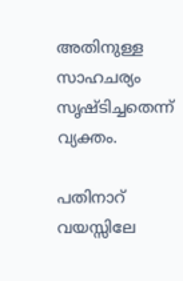അതിനുള്ള സാഹചര്യം സൃഷ്ടിച്ചതെന്ന്‌ വ്യക്തം.

പതിനാറ്‌ വയസ്സിലേ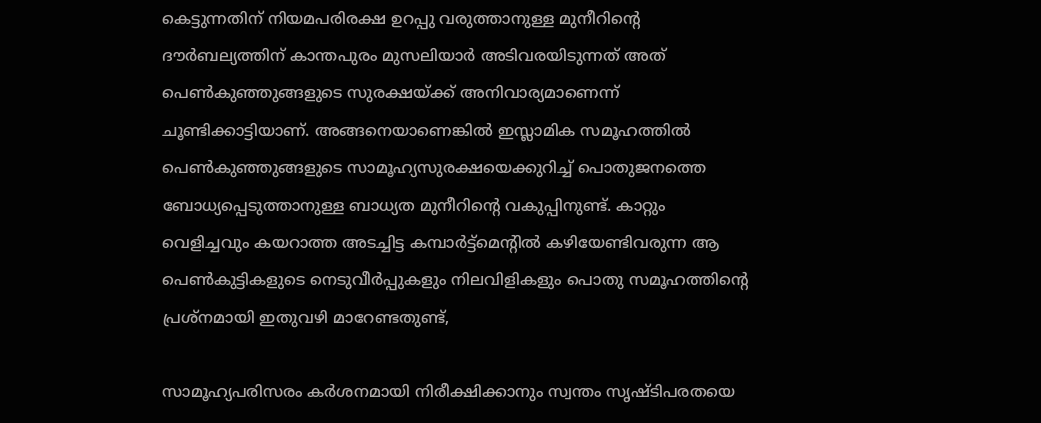കെട്ടുന്നതിന്‌ നിയമപരിരക്ഷ ഉറപ്പു വരുത്താനുള്ള മുനീറിന്റെ ദൗര്‍ബല്യത്തിന്‌ കാന്തപുരം മുസലിയാര്‍ അടിവരയിടുന്നത്‌ അത്‌ പെണ്‍കുഞ്ഞുങ്ങളുടെ സുരക്ഷയ്‌ക്ക്‌ അനിവാര്യമാണെന്ന്‌ ചൂണ്ടിക്കാട്ടിയാണ്‌. അങ്ങനെയാണെങ്കില്‍ ഇസ്ലാമിക സമൂഹത്തില്‍ പെണ്‍കുഞ്ഞുങ്ങളുടെ സാമൂഹ്യസുരക്ഷയെക്കുറിച്ച്‌ പൊതുജനത്തെ ബോധ്യപ്പെടുത്താനുള്ള ബാധ്യത മുനീറിന്റെ വകുപ്പിനുണ്ട്‌. കാറ്റും വെളിച്ചവും കയറാത്ത അടച്ചിട്ട കമ്പാര്‍ട്ട്മെന്റില്‍ കഴിയേണ്ടിവരുന്ന ആ പെണ്‍കുട്ടികളുടെ നെടുവീര്‍പ്പുകളും നിലവിളികളും പൊതു സമൂഹത്തിന്റെ പ്രശ്നമായി ഇതുവഴി മാറേണ്ടതുണ്ട്‌,

സാമൂഹ്യപരിസരം കര്‍ശനമായി നിരീക്ഷിക്കാനും സ്വന്തം സൃഷ്ടിപരതയെ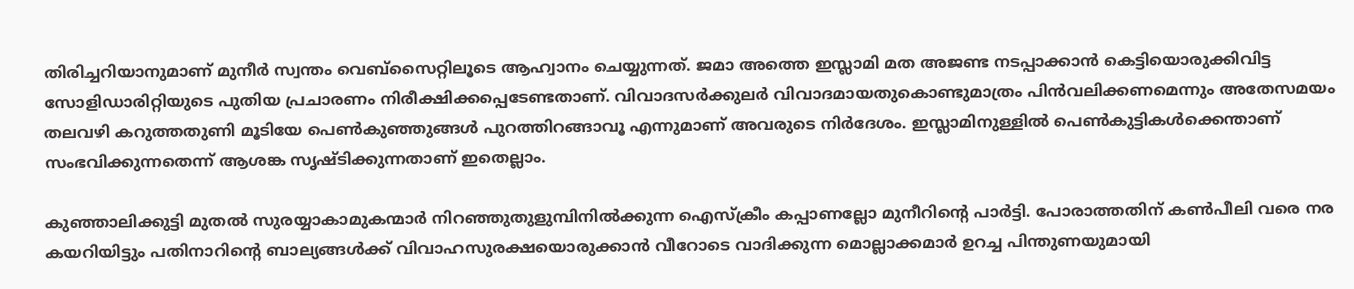തിരിച്ചറിയാനുമാണ്‌ മുനീര്‍ സ്വന്തം വെബ്സൈറ്റിലൂടെ ആഹ്വാനം ചെയ്യുന്നത്‌. ജമാ അത്തെ ഇസ്ലാമി മത അജണ്ട നടപ്പാക്കാന്‍ കെട്ടിയൊരുക്കിവിട്ട സോളിഡാരിറ്റിയുടെ പുതിയ പ്രചാരണം നിരീക്ഷിക്കപ്പെടേണ്ടതാണ്‌. വിവാദസര്‍ക്കുലര്‍ വിവാദമായതുകൊണ്ടുമാത്രം പിന്‍വലിക്കണമെന്നും അതേസമയം തലവഴി കറുത്തതുണി മൂടിയേ പെണ്‍കുഞ്ഞുങ്ങള്‍ പുറത്തിറങ്ങാവൂ എന്നുമാണ്‌ അവരുടെ നിര്‍ദേശം. ഇസ്ലാമിനുള്ളില്‍ പെണ്‍കുട്ടികള്‍ക്കെന്താണ്‌ സംഭവിക്കുന്നതെന്ന്‌ ആശങ്ക സൃഷ്ടിക്കുന്നതാണ്‌ ഇതെല്ലാം.

കുഞ്ഞാലിക്കുട്ടി മുതല്‍ സുരയ്യാകാമുകന്മാര്‍ നിറഞ്ഞുതുളുമ്പിനില്‍ക്കുന്ന ഐസ്ക്രീം കപ്പാണല്ലോ മുനീറിന്റെ പാര്‍ട്ടി. പോരാത്തതിന്‌ കണ്‍പീലി വരെ നര കയറിയിട്ടും പതിനാറിന്റെ ബാല്യങ്ങള്‍ക്ക്‌ വിവാഹസുരക്ഷയൊരുക്കാന്‍ വീറോടെ വാദിക്കുന്ന മൊല്ലാക്കമാര്‍ ഉറച്ച പിന്തുണയുമായി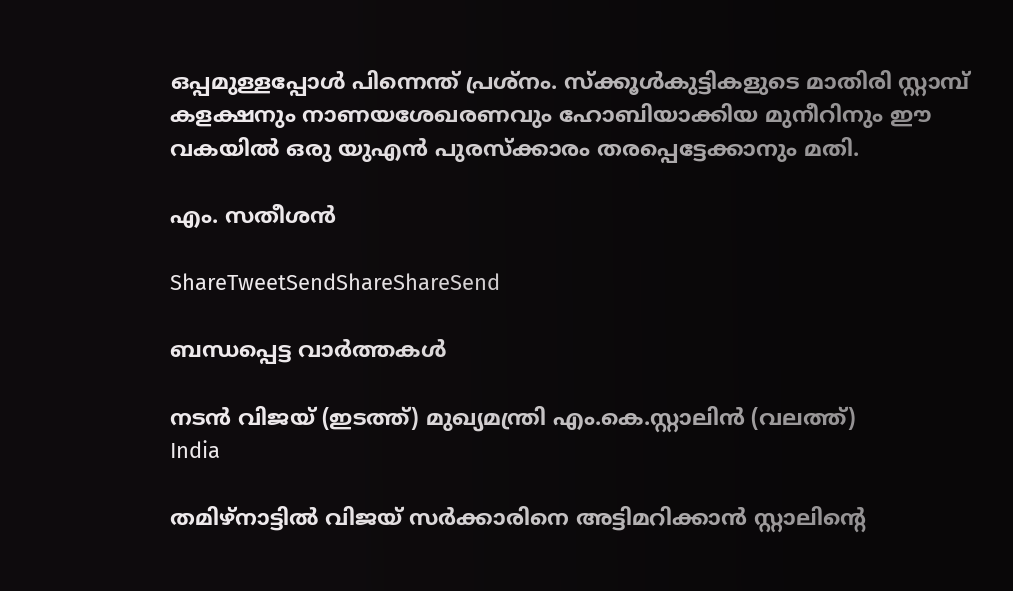ഒപ്പമുള്ളപ്പോള്‍ പിന്നെന്ത്‌ പ്രശ്നം. സ്ക്കൂള്‍കുട്ടികളുടെ മാതിരി സ്റ്റാമ്പ്‌ കളക്ഷനും നാണയശേഖരണവും ഹോബിയാക്കിയ മുനീറിനും ഈ വകയില്‍ ഒരു യുഎന്‍ പുരസ്ക്കാരം തരപ്പെട്ടേക്കാനും മതി.

എം. സതീശന്‍

ShareTweetSendShareShareSend

ബന്ധപ്പെട്ട വാര്‍ത്തകള്‍

നടന്‍ വിജയ് (ഇടത്ത്) മുഖ്യമന്ത്രി എം.കെ.സ്റ്റാലിന്‍ (വലത്ത്)
India

തമിഴ്‌നാട്ടിൽ വിജയ്‌ സർക്കാരിനെ അട്ടിമറിക്കാൻ സ്റ്റാലിന്റെ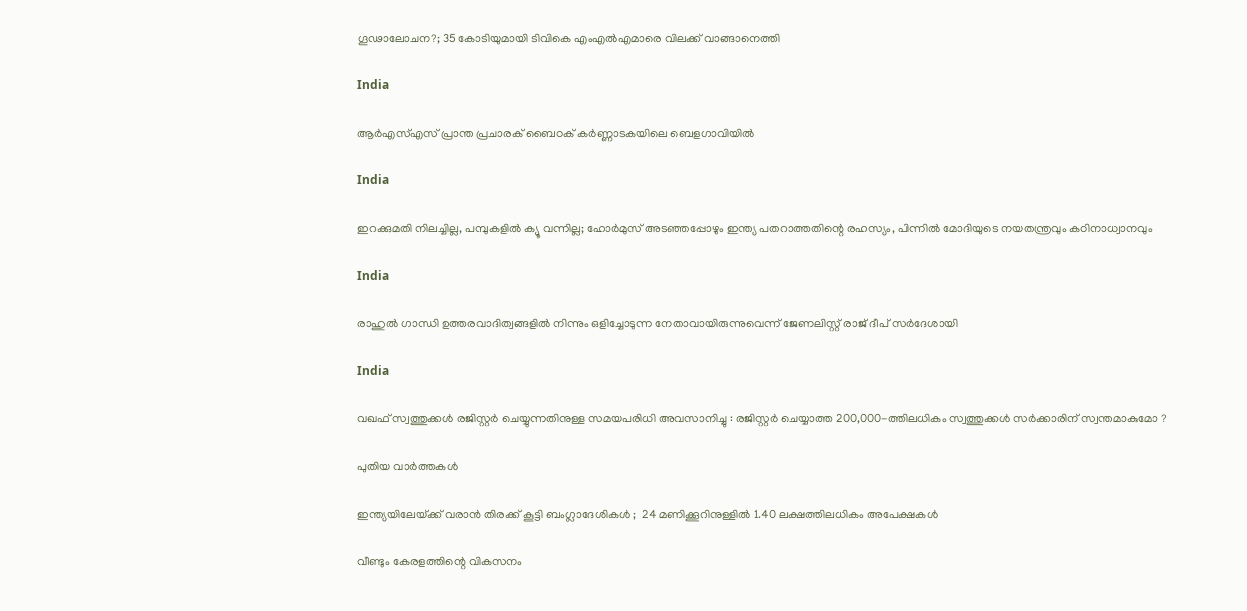ഗൂഢാലോചന?; 35 കോടിയുമായി ടിവികെ എംഎല്‍എമാരെ വിലക്ക് വാങ്ങാനെത്തി

India

ആർഎസ്എസ് പ്രാന്ത പ്രചാരക് ബൈഠക് കര്‍ണ്ണാടകയിലെ ബെളഗാവിയിൽ

India

ഇറക്കുമതി നിലച്ചില്ല, പമ്പുകളിൽ ക്യൂ വന്നില്ല; ഹോർമുസ് അടഞ്ഞപ്പോഴും ഇന്ത്യ പതറാത്തതിന്റെ രഹസ്യം, പിന്നില്‍ മോദിയുടെ നയതന്ത്രവും കഠിനാധ്വാനവും

India

രാഹുല്‍ ഗാന്ധി ഉത്തരവാദിത്വങ്ങളില്‍ നിന്നും ഒളിച്ചോടുന്ന നേതാവായിരുന്നുവെന്ന് ജേണലിസ്റ്റ് രാജ് ദീപ് സര്‍ദേശായി

India

വഖഫ് സ്വത്തുക്കൾ രജിസ്റ്റർ ചെയ്യുന്നതിനുള്ള സമയപരിധി അവസാനിച്ചു : രജിസ്റ്റർ ചെയ്യാത്ത 200,000-ത്തിലധികം സ്വത്തുക്കൾ സർക്കാരിന് സ്വന്തമാകുമോ ?

പുതിയ വാര്‍ത്തകള്‍

ഇന്ത്യയിലേയ്‌ക്ക് വരാൻ തിരക്ക് കൂട്ടി ബംഗ്ലാദേശികൾ ;  24 മണിക്കൂറിനുള്ളിൽ 1.40 ലക്ഷത്തിലധികം അപേക്ഷകൾ

വീണ്ടും കേരളത്തിന്റെ വികസനം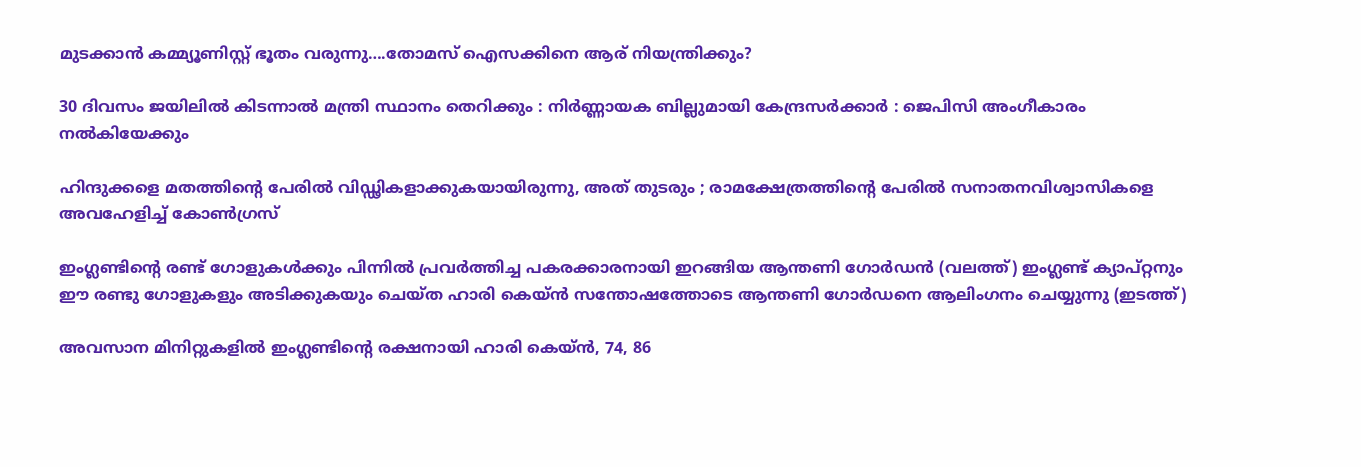മുടക്കാന്‍ കമ്മ്യൂണിസ്റ്റ് ഭൂതം വരുന്നു….തോമസ് ഐസക്കിനെ ആര് നിയന്ത്രിക്കും?

30 ദിവസം ജയിലിൽ കിടന്നാൽ മന്ത്രി സ്ഥാനം തെറിക്കും : നിർണ്ണായക ബില്ലുമായി കേന്ദ്രസർക്കാർ : ജെപിസി അംഗീകാരം നൽകിയേക്കും

ഹിന്ദുക്കളെ മതത്തിന്റെ പേരിൽ വിഡ്ഢികളാക്കുകയായിരുന്നു, അത് തുടരും ; രാമക്ഷേത്രത്തിന്റെ പേരിൽ സനാതനവിശ്വാസികളെ അവഹേളിച്ച് കോൺഗ്രസ്

ഇംഗ്ലണ്ടിന്‍റെ രണ്ട് ഗോളുകള്‍ക്കും പിന്നില്‍ പ്രവര്‍ത്തിച്ച പകരക്കാരനായി ഇറങ്ങിയ ആന്തണി ഗോര്‍ഡന്‍ (വലത്ത്) ഇംഗ്ലണ്ട് ക്യാപ്റ്റനും ഈ രണ്ടു ഗോളുകളും അടിക്കുകയും ചെയ്ത ഹാരി കെയ്ന്‍ സന്തോഷത്തോടെ ആന്തണി ഗോര്‍ഡനെ ആലിംഗനം ചെയ്യുന്നു (ഇടത്ത്)

അവസാന മിനിറ്റുകളില്‍ ഇംഗ്ലണ്ടിന്റെ രക്ഷനായി ഹാരി കെയ്ന്‍, 74, 86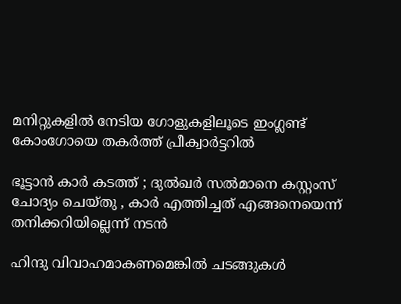മനിറ്റുകളില്‍ നേടിയ ഗോളുകളിലൂടെ ഇംഗ്ലണ്ട് കോംഗോയെ തകര്‍ത്ത് പ്രീക്വാര്‍ട്ടറില്‍

ഭൂട്ടാന്‍ കാര്‍ കടത്ത് ; ദുല്‍ഖര്‍ സല്‍മാനെ കസ്റ്റംസ് ചോദ്യം ചെയ്തു , കാർ എത്തിച്ചത് എങ്ങനെയെന്ന് തനിക്കറിയില്ലെന്ന് നടൻ

ഹിന്ദു വിവാഹമാകണമെങ്കില്‍ ചടങ്ങുകള്‍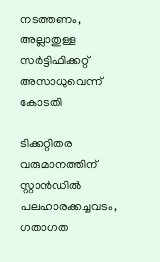നടത്തണം, അല്ലാതുള്ള സര്‍ട്ടിഫിക്കറ്റ് അസാധുവെന്ന് കോടതി

ടിക്കറ്റിതര വരുമാനത്തിന് സ്റ്റാന്‍ഡില്‍ പലഹാരക്കച്ചവടം, ഗതാഗത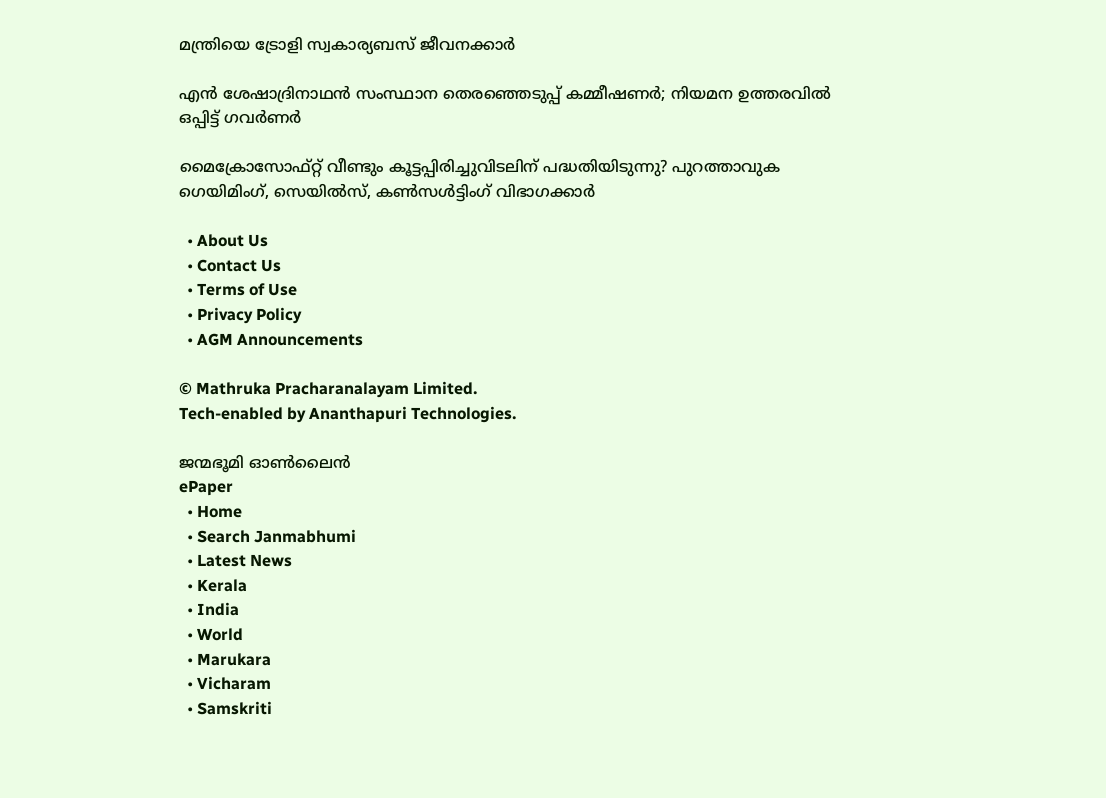മന്ത്രിയെ ട്രോളി സ്വകാര്യബസ് ജീവനക്കാര്‍

എൻ ശേഷാദ്രിനാഥൻ സംസ്ഥാന തെരഞ്ഞെടുപ്പ് കമ്മീഷണർ; നിയമന ഉത്തരവിൽ ഒപ്പിട്ട് ഗവർണർ

മൈക്രോസോഫ്റ്റ് വീണ്ടും കൂട്ടപ്പിരിച്ചുവിടലിന് പദ്ധതിയിടുന്നു? പുറത്താവുക ഗെയിമിംഗ്, സെയില്‍സ്, കണ്‍സള്‍ട്ടിംഗ് വിഭാഗക്കാര്‍

  • About Us
  • Contact Us
  • Terms of Use
  • Privacy Policy
  • AGM Announcements

© Mathruka Pracharanalayam Limited.
Tech-enabled by Ananthapuri Technologies.

ജന്മഭൂമി ഓണ്‍ലൈന്‍
ePaper
  • Home
  • Search Janmabhumi
  • Latest News
  • Kerala
  • India
  • World
  • Marukara
  • Vicharam
  • Samskriti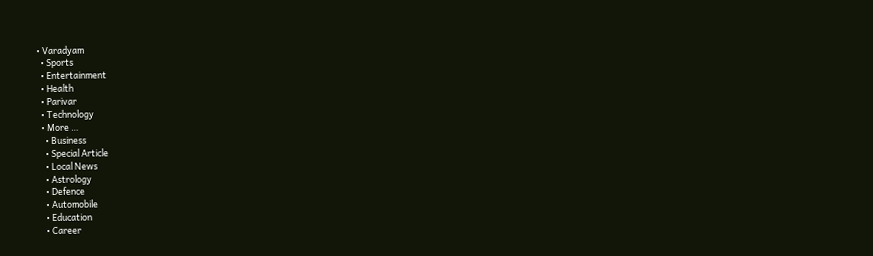• Varadyam
  • Sports
  • Entertainment
  • Health
  • Parivar
  • Technology
  • More …
    • Business
    • Special Article
    • Local News
    • Astrology
    • Defence
    • Automobile
    • Education
    • Career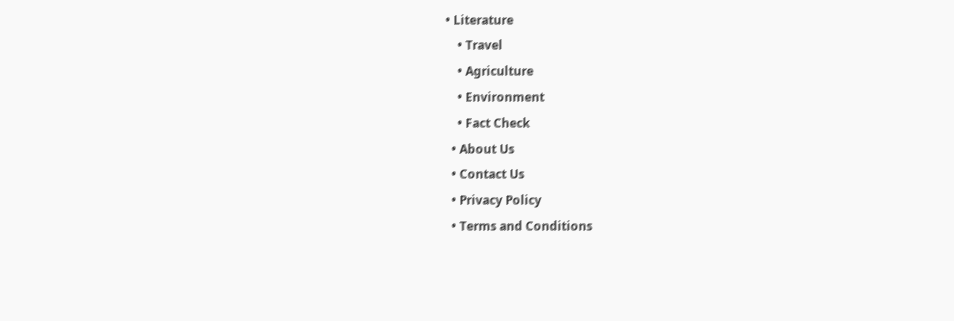• Literature
    • Travel
    • Agriculture
    • Environment
    • Fact Check
  • About Us
  • Contact Us
  • Privacy Policy
  • Terms and Conditions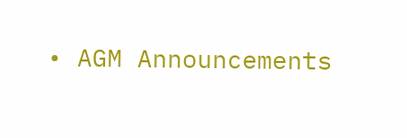• AGM Announcements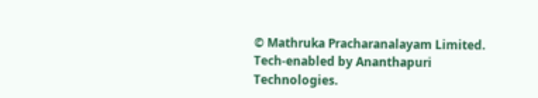© Mathruka Pracharanalayam Limited.
Tech-enabled by Ananthapuri Technologies.